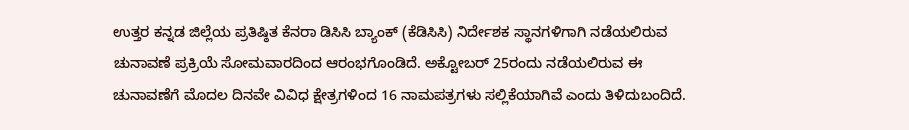ಉತ್ತರ ಕನ್ನಡ ಜಿಲ್ಲೆಯ ಪ್ರತಿಷ್ಠಿತ ಕೆನರಾ ಡಿಸಿಸಿ ಬ್ಯಾಂಕ್ (ಕೆಡಿಸಿಸಿ) ನಿರ್ದೇಶಕ ಸ್ಥಾನಗಳಿಗಾಗಿ ನಡೆಯಲಿರುವ ಚುನಾವಣೆ ಪ್ರಕ್ರಿಯೆ ಸೋಮವಾರದಿಂದ ಆರಂಭಗೊಂಡಿದೆ. ಅಕ್ಟೋಬರ್ 25ರಂದು ನಡೆಯಲಿರುವ ಈ ಚುನಾವಣೆಗೆ ಮೊದಲ ದಿನವೇ ವಿವಿಧ ಕ್ಷೇತ್ರಗಳಿಂದ 16 ನಾಮಪತ್ರಗಳು ಸಲ್ಲಿಕೆಯಾಗಿವೆ ಎಂದು ತಿಳಿದುಬಂದಿದೆ.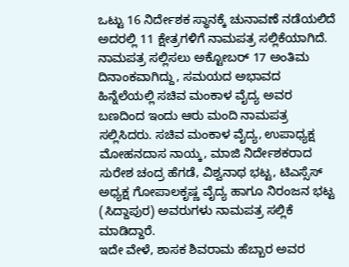ಒಟ್ಟು 16 ನಿರ್ದೇಶಕ ಸ್ಥಾನಕ್ಕೆ ಚುನಾವಣೆ ನಡೆಯಲಿದೆ ಅದರಲ್ಲಿ 11 ಕ್ಷೇತ್ರಗಳಿಗೆ ನಾಮಪತ್ರ ಸಲ್ಲಿಕೆಯಾಗಿದೆ.
ನಾಮಪತ್ರ ಸಲ್ಲಿಸಲು ಅಕ್ಟೋಬರ್ 17 ಅಂತಿಮ ದಿನಾಂಕವಾಗಿದ್ದು, ಸಮಯದ ಅಭಾವದ ಹಿನ್ನೆಲೆಯಲ್ಲಿ ಸಚಿವ ಮಂಕಾಳ ವೈದ್ಯ ಅವರ ಬಣದಿಂದ ಇಂದು ಆರು ಮಂದಿ ನಾಮಪತ್ರ ಸಲ್ಲಿಸಿದರು. ಸಚಿವ ಮಂಕಾಳ ವೈದ್ಯ, ಉಪಾಧ್ಯಕ್ಷ ಮೋಹನದಾಸ ನಾಯ್ಕ, ಮಾಜಿ ನಿರ್ದೇಶಕರಾದ ಸುರೇಶ ಚಂದ್ರ ಹೆಗಡೆ, ವಿಶ್ವನಾಥ ಭಟ್ಟ, ಟಿಎಸ್ಸೆಸ್ ಅಧ್ಯಕ್ಷ ಗೋಪಾಲಕೃಷ್ಣ ವೈದ್ಯ ಹಾಗೂ ನಿರಂಜನ ಭಟ್ಟ (ಸಿದ್ದಾಪುರ) ಅವರುಗಳು ನಾಮಪತ್ರ ಸಲ್ಲಿಕೆ ಮಾಡಿದ್ದಾರೆ.
ಇದೇ ವೇಳೆ, ಶಾಸಕ ಶಿವರಾಮ ಹೆಬ್ಬಾರ ಅವರ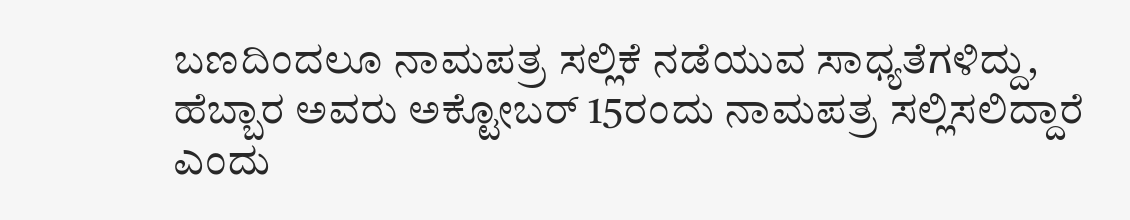ಬಣದಿಂದಲೂ ನಾಮಪತ್ರ ಸಲ್ಲಿಕೆ ನಡೆಯುವ ಸಾಧ್ಯತೆಗಳಿದ್ದು, ಹೆಬ್ಬಾರ ಅವರು ಅಕ್ಟೋಬರ್ 15ರಂದು ನಾಮಪತ್ರ ಸಲ್ಲಿಸಲಿದ್ದಾರೆ ಎಂದು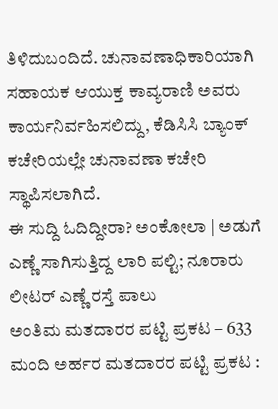ತಿಳಿದುಬಂದಿದೆ. ಚುನಾವಣಾಧಿಕಾರಿಯಾಗಿ ಸಹಾಯಕ ಆಯುಕ್ತ ಕಾವ್ಯರಾಣಿ ಅವರು ಕಾರ್ಯನಿರ್ವಹಿಸಲಿದ್ದು, ಕೆಡಿಸಿಸಿ ಬ್ಯಾಂಕ್ ಕಚೇರಿಯಲ್ಲೇ ಚುನಾವಣಾ ಕಚೇರಿ ಸ್ಥಾಪಿಸಲಾಗಿದೆ.
ಈ ಸುದ್ದಿ ಓದಿದ್ದೀರಾ? ಅಂಕೋಲಾ | ಅಡುಗೆ ಎಣ್ಣೆ ಸಾಗಿಸುತ್ತಿದ್ದ ಲಾರಿ ಪಲ್ಟಿ; ನೂರಾರು ಲೀಟರ್ ಎಣ್ಣೆ ರಸ್ತೆ ಪಾಲು
ಅಂತಿಮ ಮತದಾರರ ಪಟ್ಟಿ ಪ್ರಕಟ – 633 ಮಂದಿ ಅರ್ಹರ ಮತದಾರರ ಪಟ್ಟಿ ಪ್ರಕಟ :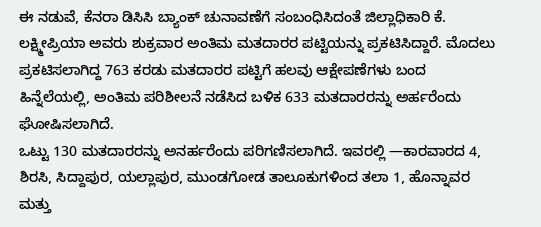ಈ ನಡುವೆ, ಕೆನರಾ ಡಿಸಿಸಿ ಬ್ಯಾಂಕ್ ಚುನಾವಣೆಗೆ ಸಂಬಂಧಿಸಿದಂತೆ ಜಿಲ್ಲಾಧಿಕಾರಿ ಕೆ. ಲಕ್ಷ್ಮೀಪ್ರಿಯಾ ಅವರು ಶುಕ್ರವಾರ ಅಂತಿಮ ಮತದಾರರ ಪಟ್ಟಿಯನ್ನು ಪ್ರಕಟಿಸಿದ್ದಾರೆ. ಮೊದಲು ಪ್ರಕಟಿಸಲಾಗಿದ್ದ 763 ಕರಡು ಮತದಾರರ ಪಟ್ಟಿಗೆ ಹಲವು ಆಕ್ಷೇಪಣೆಗಳು ಬಂದ ಹಿನ್ನೆಲೆಯಲ್ಲಿ, ಅಂತಿಮ ಪರಿಶೀಲನೆ ನಡೆಸಿದ ಬಳಿಕ 633 ಮತದಾರರನ್ನು ಅರ್ಹರೆಂದು ಘೋಷಿಸಲಾಗಿದೆ.
ಒಟ್ಟು 130 ಮತದಾರರನ್ನು ಅನರ್ಹರೆಂದು ಪರಿಗಣಿಸಲಾಗಿದೆ. ಇವರಲ್ಲಿ —ಕಾರವಾರದ 4, ಶಿರಸಿ, ಸಿದ್ದಾಪುರ, ಯಲ್ಲಾಪುರ, ಮುಂಡಗೋಡ ತಾಲೂಕುಗಳಿಂದ ತಲಾ 1, ಹೊನ್ನಾವರ ಮತ್ತು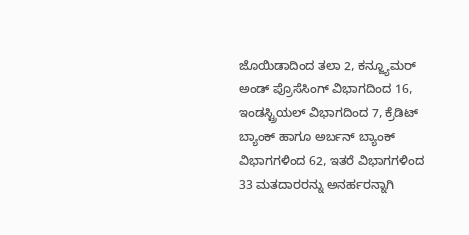ಜೊಯಿಡಾದಿಂದ ತಲಾ 2, ಕನ್ಜ್ಯೂಮರ್ ಅಂಡ್ ಪ್ರೊಸೆಸಿಂಗ್ ವಿಭಾಗದಿಂದ 16, ಇಂಡಸ್ಟ್ರಿಯಲ್ ವಿಭಾಗದಿಂದ 7, ಕ್ರೆಡಿಟ್ ಬ್ಯಾಂಕ್ ಹಾಗೂ ಅರ್ಬನ್ ಬ್ಯಾಂಕ್ ವಿಭಾಗಗಳಿಂದ 62, ಇತರೆ ವಿಭಾಗಗಳಿಂದ 33 ಮತದಾರರನ್ನು ಅನರ್ಹರನ್ನಾಗಿ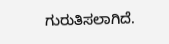ಗುರುತಿಸಲಾಗಿದೆ.